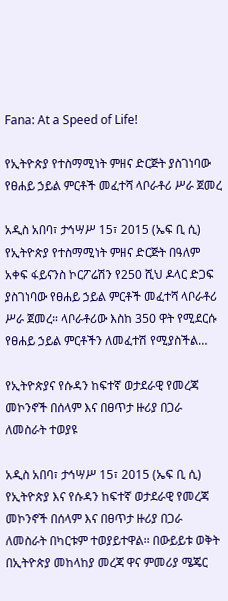Fana: At a Speed of Life!

የኢትዮጵያ የተስማሚነት ምዘና ድርጅት ያስገነባው የፀሐይ ኃይል ምርቶች መፈተሻ ላቦራቶሪ ሥራ ጀመረ

አዲስ አበባ፣ ታኅሣሥ 15፣ 2015 (ኤፍ ቢ ሲ) የኢትዮጵያ የተስማሚነት ምዘና ድርጅት በዓለም አቀፍ ፋይናንስ ኮርፖሬሽን የ250 ሺህ ዶላር ድጋፍ ያስገነባው የፀሐይ ኃይል ምርቶች መፈተሻ ላቦራቶሪ ሥራ ጀመረ። ላቦራቶሪው እስከ 350 ዋት የሚደርሱ የፀሐይ ኃይል ምርቶችን ለመፈተሽ የሚያስችል…

የኢትዮጵያና የሱዳን ከፍተኛ ወታደራዊ የመረጃ መኮንኖች በሰላም እና በፀጥታ ዙሪያ በጋራ ለመስራት ተወያዩ

አዲስ አበባ፣ ታኅሣሥ 15፣ 2015 (ኤፍ ቢ ሲ) የኢትዮጵያ እና የሱዳን ከፍተኛ ወታደራዊ የመረጃ መኮንኖች በሰላም እና በፀጥታ ዙሪያ በጋራ ለመስራት በካርቱም ተወያይተዋል፡፡ በውይይቱ ወቅት በኢትዮጵያ መከላከያ መረጃ ዋና ምመሪያ ሜጄር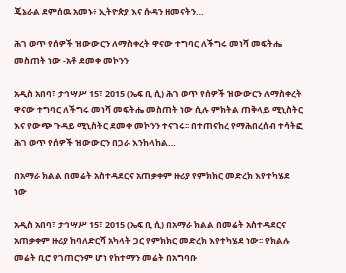ጄኔራል ደምሰዉ አመኑ፥ ኢትዮጵያ እና ሱዳን ዘመናትን…

ሕገ ወጥ የሰዎች ዝውውርን ለማስቀረት ዋናው ተግባር ለችግሩ መነሻ መፍትሔ መስጠት ነው -አቶ ደመቀ መኮንን

አዲስ አበባ፣ ታኅሣሥ 15፣ 2015 (ኤፍ ቢ ሲ) ሕገ ወጥ የሰዎች ዝውውርን ለማስቀረት ዋናው ተግባር ለችግሩ መነሻ መፍትሔ መስጠት ነው ሲሉ ምክትል ጠቅላይ ሚኒስትር እና የውጭ ጉዳይ ሚኒስትር ደመቀ መኮንን ተናገሩ፡፡ በተጠናከረ የማሕበረሰብ ተሳትፎ ሕገ ወጥ የሰዎች ዝውውርን በጋራ እንከላከል…

በአማራ ክልል በመሬት አስተዳደርና አጠቃቀም ዙሪያ የምክክር መድረክ እየተካሄደ ነው

አዲስ አበባ፣ ታኅሣሥ 15፣ 2015 (ኤፍ ቢ ሲ) በአማራ ክልል በመሬት አስተዳደርና አጠቃቀም ዙሪያ ከባለድርሻ አካላት ጋር የምክክር መድረክ እየተካሄደ ነው፡፡ የክልሉ መሬት ቢሮ የገጠርንም ሆነ የከተማን መሬት በአግባቡ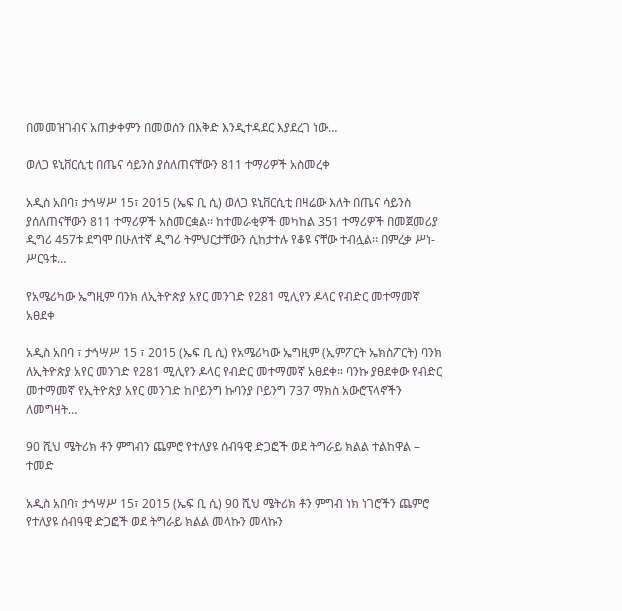በመመዝገብና አጠቃቀምን በመወሰን በእቅድ እንዲተዳደር እያደረገ ነው…

ወለጋ ዩኒቨርሲቲ በጤና ሳይንስ ያሰለጠናቸውን 811 ተማሪዎች አስመረቀ

አዲስ አበባ፣ ታኅሣሥ 15፣ 2015 (ኤፍ ቢ ሲ) ወለጋ ዩኒቨርሲቲ በዛሬው እለት በጤና ሳይንስ ያሰለጠናቸውን 811 ተማሪዎች አስመርቋል፡፡ ከተመራቂዎች መካከል 351 ተማሪዎች በመጀመሪያ ዲግሪ 457ቱ ደግሞ በሁለተኛ ዲግሪ ትምህርታቸውን ሲከታተሉ የቆዩ ናቸው ተብሏል፡፡ በምረቃ ሥነ-ሥርዓቱ…

የአሜሪካው ኤግዚም ባንክ ለኢትዮጵያ አየር መንገድ የ281 ሚሊየን ዶላር የብድር መተማመኛ አፀደቀ

አዲስ አበባ ፣ ታኅሣሥ 15 ፣ 2015 (ኤፍ ቢ ሲ) የአሜሪካው ኤግዚም (ኢምፖርት ኤክስፖርት) ባንክ ለኢትዮጵያ አየር መንገድ የ281 ሚሊየን ዶላር የብድር መተማመኛ አፀደቀ። ባንኩ ያፀደቀው የብድር መተማመኛ የኢትዮጵያ አየር መንገድ ከቦይንግ ኩባንያ ቦይንግ 737 ማክስ አውሮፕላኖችን ለመግዛት…

90 ሺህ ሜትሪክ ቶን ምግብን ጨምሮ የተለያዩ ሰብዓዊ ድጋፎች ወደ ትግራይ ክልል ተልከዋል – ተመድ

አዲስ አበባ፣ ታኅሣሥ 15፣ 2015 (ኤፍ ቢ ሲ) 90 ሺህ ሜትሪክ ቶን ምግብ ነክ ነገሮችን ጨምሮ የተለያዩ ሰብዓዊ ድጋፎች ወደ ትግራይ ክልል መላኩን መላኩን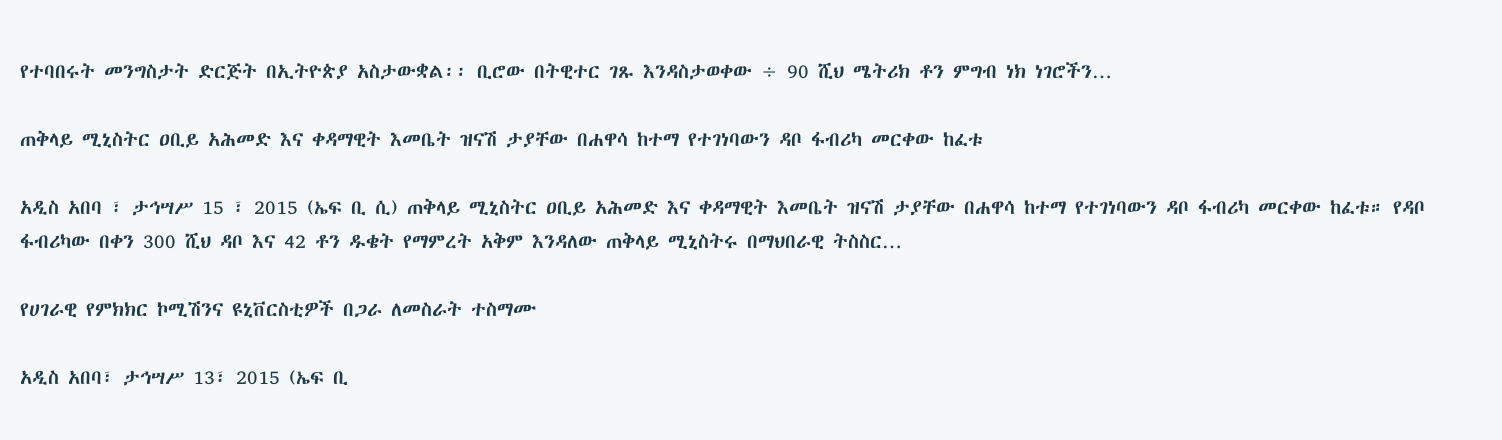የተባበሩት መንግስታት ድርጅት በኢትዮጵያ አስታውቋል፡፡ ቢሮው በትዊተር ገጹ እንዳስታወቀው ÷ 90 ሺህ ሜትሪክ ቶን ምግብ ነክ ነገሮችን…

ጠቅላይ ሚኒስትር ዐቢይ አሕመድ እና ቀዳማዊት እመቤት ዝናሽ ታያቸው በሐዋሳ ከተማ የተገነባውን ዳቦ ፋብሪካ መርቀው ከፈቱ

አዲስ አበባ ፣ ታኅሣሥ 15 ፣ 2015 (ኤፍ ቢ ሲ) ጠቅላይ ሚኒስትር ዐቢይ አሕመድ እና ቀዳማዊት እመቤት ዝናሽ ታያቸው በሐዋሳ ከተማ የተገነባውን ዳቦ ፋብሪካ መርቀው ከፈቱ። የዳቦ ፋብሪካው በቀን 300 ሺህ ዳቦ እና 42 ቶን ዱቄት የማምረት አቅም እንዳለው ጠቅላይ ሚኒስትሩ በማህበራዊ ትስስር…

የሀገራዊ የምክክር ኮሚሽንና ዩኒቨርስቲዎች በጋራ ለመስራት ተስማሙ

አዲስ አበባ፣ ታኅሣሥ 13፣ 2015 (ኤፍ ቢ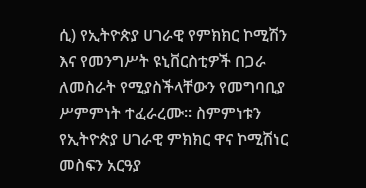ሲ) የኢትዮጵያ ሀገራዊ የምክክር ኮሚሽን እና የመንግሥት ዩኒቨርስቲዎች በጋራ ለመስራት የሚያስችላቸውን የመግባቢያ ሥምምነት ተፈራረሙ፡፡ ስምምነቱን የኢትዮጵያ ሀገራዊ ምክክር ዋና ኮሚሽነር መስፍን አርዓያ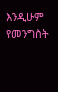እንዲሁም የመንግስት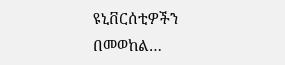ዩኒቨርሰቲዎችን በመወከል…